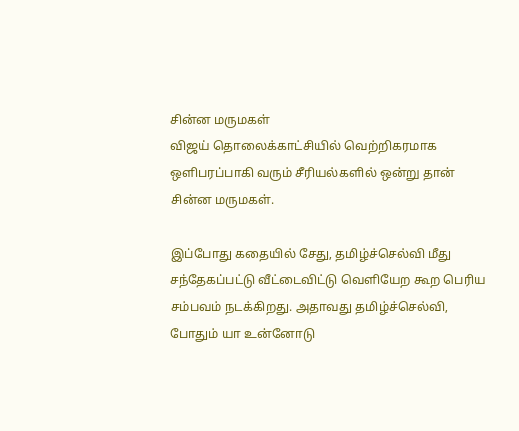சின்ன மருமகள்
விஜய் தொலைக்காட்சியில் வெற்றிகரமாக ஒளிபரப்பாகி வரும் சீரியல்களில் ஒன்று தான் சின்ன மருமகள்.

இப்போது கதையில் சேது, தமிழ்ச்செல்வி மீது சந்தேகப்பட்டு வீட்டைவிட்டு வெளியேற கூற பெரிய சம்பவம் நடக்கிறது. அதாவது தமிழ்ச்செல்வி, போதும் யா உன்னோடு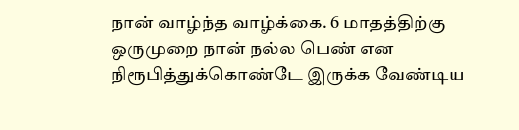நான் வாழ்ந்த வாழ்க்கை. 6 மாதத்திற்கு ஒருமுறை நான் நல்ல பெண் என நிரூபித்துக்கொண்டே இருக்க வேண்டிய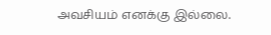அவசியம் எனக்கு இல்லை.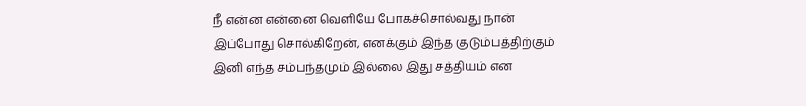நீ என்ன என்னை வெளியே போகச்சொல்வது நான் இப்போது சொல்கிறேன், எனக்கும் இந்த குடும்பத்திற்கும் இனி எந்த சம்பந்தமும் இல்லை இது சத்தியம் என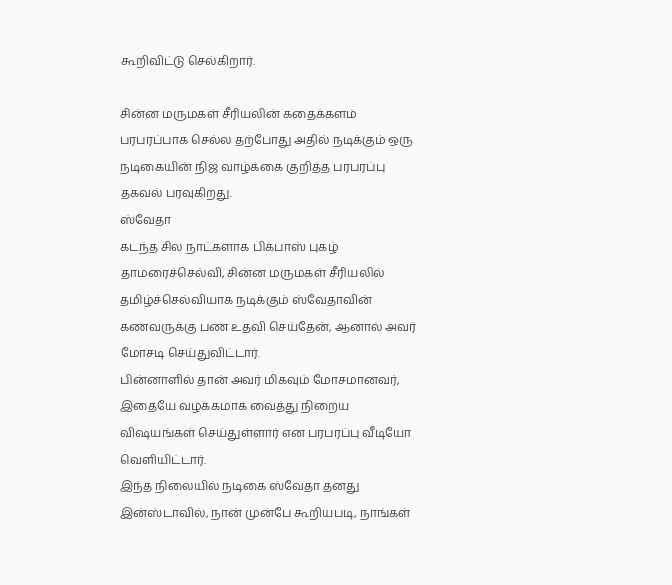கூறிவிட்டு செல்கிறார்.

சின்ன மருமகள் சீரியலின் கதைக்களம் பரபரப்பாக செல்ல தற்போது அதில் நடிக்கும் ஒரு நடிகையின் நிஜ வாழ்க்கை குறித்த பரபரப்பு தகவல் பரவுகிறது.
ஸ்வேதா
கடந்த சில நாட்களாக பிக்பாஸ் புகழ் தாமரைச்செல்வி, சின்ன மருமகள் சீரியலில் தமிழ்ச்செல்வியாக நடிக்கும் ஸ்வேதாவின் கணவருக்கு பண உதவி செய்தேன், ஆனால் அவர் மோசடி செய்துவிட்டார்.
பின்னாளில் தான் அவர் மிகவும் மோசமானவர், இதையே வழக்கமாக வைத்து நிறைய விஷயங்கள் செய்துள்ளார் என பரபரப்பு வீடியோ வெளியிட்டார்.
இந்த நிலையில் நடிகை ஸ்வேதா தனது இன்ஸ்டாவில், நான் முன்பே கூறியபடி, நாங்கள்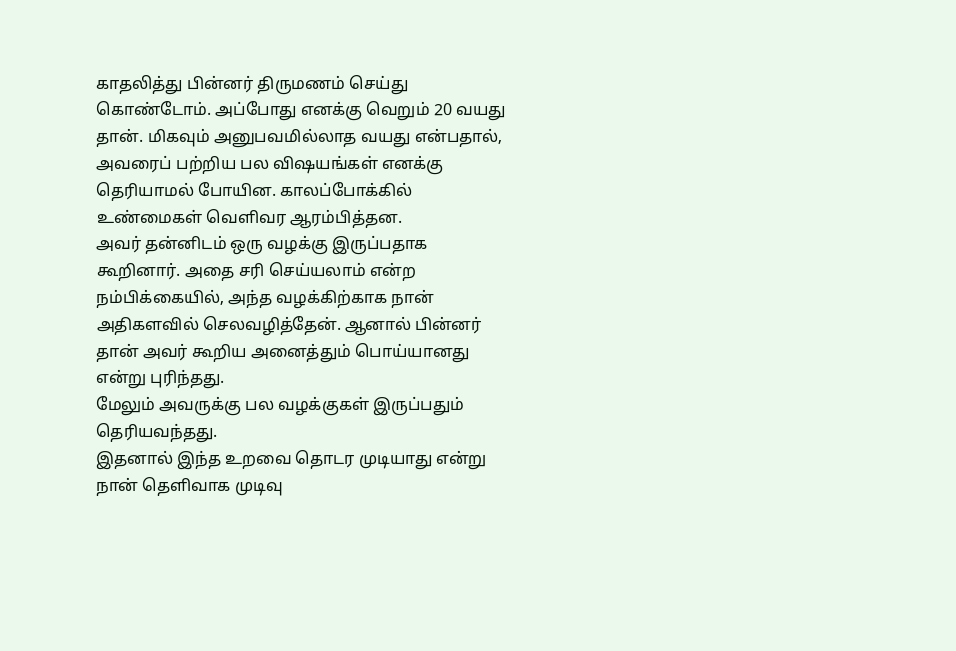காதலித்து பின்னர் திருமணம் செய்து கொண்டோம். அப்போது எனக்கு வெறும் 20 வயது தான். மிகவும் அனுபவமில்லாத வயது என்பதால், அவரைப் பற்றிய பல விஷயங்கள் எனக்கு தெரியாமல் போயின. காலப்போக்கில் உண்மைகள் வெளிவர ஆரம்பித்தன.
அவர் தன்னிடம் ஒரு வழக்கு இருப்பதாக கூறினார். அதை சரி செய்யலாம் என்ற நம்பிக்கையில், அந்த வழக்கிற்காக நான் அதிகளவில் செலவழித்தேன். ஆனால் பின்னர் தான் அவர் கூறிய அனைத்தும் பொய்யானது என்று புரிந்தது.
மேலும் அவருக்கு பல வழக்குகள் இருப்பதும் தெரியவந்தது.
இதனால் இந்த உறவை தொடர முடியாது என்று நான் தெளிவாக முடிவு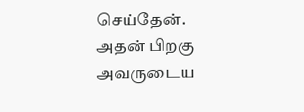செய்தேன். அதன் பிறகு அவருடைய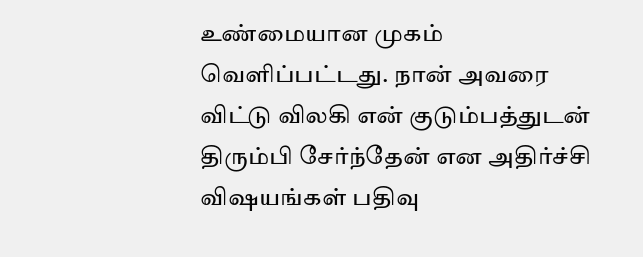உண்மையான முகம் வெளிப்பட்டது. நான் அவரை விட்டு விலகி என் குடும்பத்துடன் திரும்பி சேர்ந்தேன் என அதிர்ச்சி விஷயங்கள் பதிவு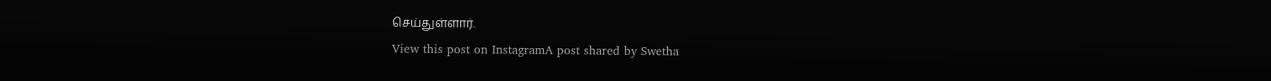செய்துள்ளார்.
View this post on InstagramA post shared by Swetha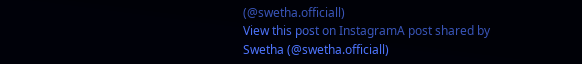(@swetha.officiall)
View this post on InstagramA post shared by Swetha (@swetha.officiall)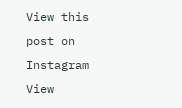View this post on Instagram
View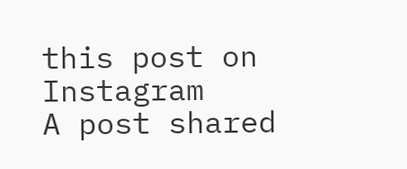this post on Instagram
A post shared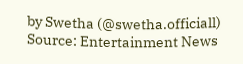by Swetha (@swetha.officiall)
Source: Entertainment News